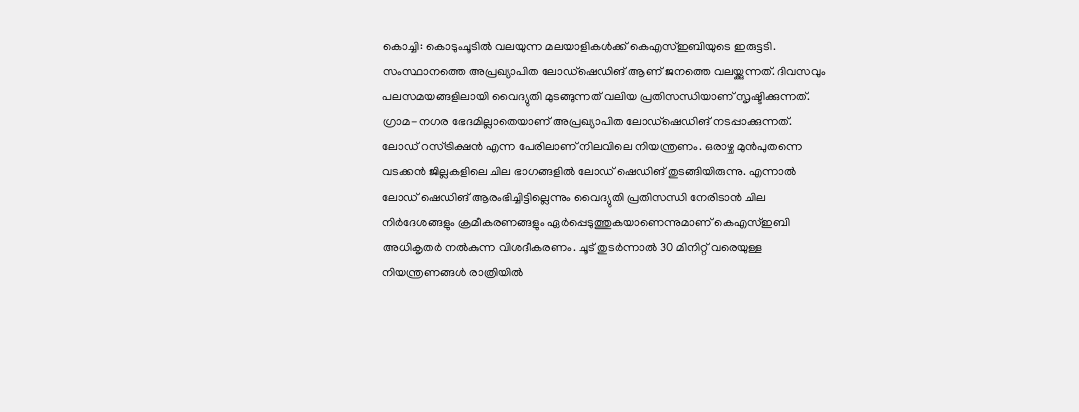കൊച്ചി: കൊടുംചൂടിൽ വലയുന്ന മലയാളികൾക്ക് കെഎസ്ഇബിയുടെ ഇരുട്ടടി. സംസ്ഥാനത്തെ അപ്രഖ്യാപിത ലോഡ്ഷെഡിങ് ആണ് ജനത്തെ വലയ്ക്കുന്നത്. ദിവസവും പലസമയങ്ങളിലായി വൈദ്യുതി മുടങ്ങുന്നത് വലിയ പ്രതിസന്ധിയാണ് സൃഷ്ടിക്കുന്നത്. ഗ്രാമ-നഗര ഭേദമില്ലാതെയാണ് അപ്രഖ്യാപിത ലോഡ്ഷെഡിങ് നടപ്പാക്കുന്നത്.
ലോഡ് റസ്ട്രിക്ഷൻ എന്ന പേരിലാണ് നിലവിലെ നിയന്ത്രണം. ഒരാഴ്ച മുൻപുതന്നെ വടക്കൻ ജില്ലകളിലെ ചില ഭാഗങ്ങളിൽ ലോഡ് ഷെഡിങ് തുടങ്ങിയിരുന്നു. എന്നാൽ ലോഡ് ഷെഡിങ് ആരംഭിച്ചിട്ടില്ലെന്നും വൈദ്യുതി പ്രതിസന്ധി നേരിടാൻ ചില നിർദേശങ്ങളും ക്രമീകരണങ്ങളും ഏർപ്പെടുത്തുകയാണെന്നുമാണ് കെഎസ്ഇബി അധികൃതർ നൽകുന്ന വിശദീകരണം. ചൂട് തുടർന്നാൽ 30 മിനിറ്റ് വരെയുള്ള നിയന്ത്രണങ്ങൾ രാത്രിയിൽ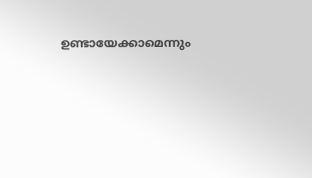ഉണ്ടായേക്കാമെന്നും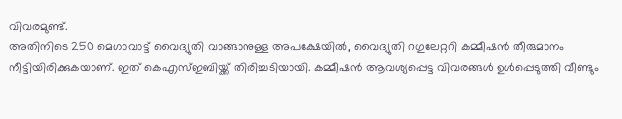വിവരമുണ്ട്.
അതിനിടെ 250 മെഗാവാട്ട് വൈദ്യുതി വാങ്ങാനുള്ള അപക്ഷേയിൽ, വൈദ്യുതി റഗുലേറ്ററി കമ്മീഷൻ തീരുമാനം നീട്ടിയിരിക്കുകയാണ്. ഇത് കെഎസ്ഇബിയ്ക്ക് തിരിച്ചടിയായി. കമ്മീഷൻ ആവശ്യപ്പെട്ട വിവരങ്ങൾ ഉൾപ്പെടുത്തി വീണ്ടും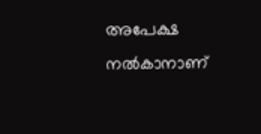അപേക്ഷ നൽകാനാണ്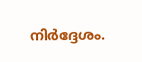നിർദ്ദേശം.